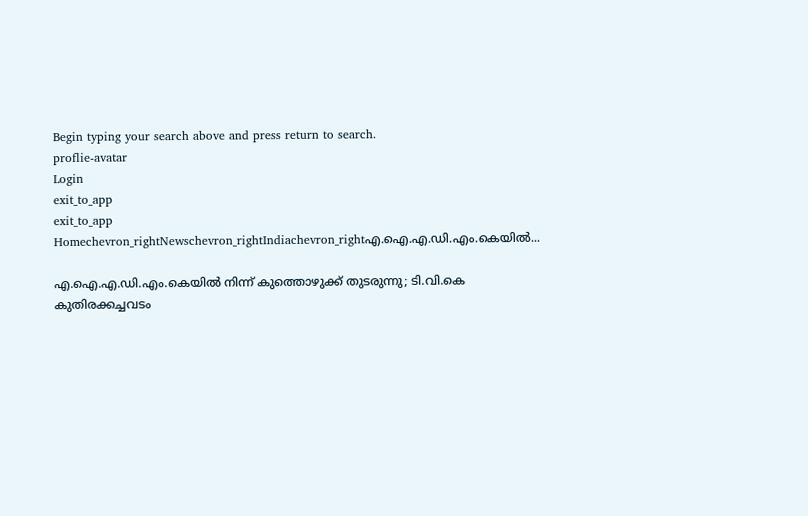Begin typing your search above and press return to search.
proflie-avatar
Login
exit_to_app
exit_to_app
Homechevron_rightNewschevron_rightIndiachevron_rightഎ.ഐ.എ.ഡി.എം.കെയിൽ...

എ.ഐ.എ.ഡി.എം.കെയിൽ നിന്ന് കുത്തൊഴുക്ക് തുടരുന്നു; ടി.വി.കെ കുതിരക്കച്ചവടം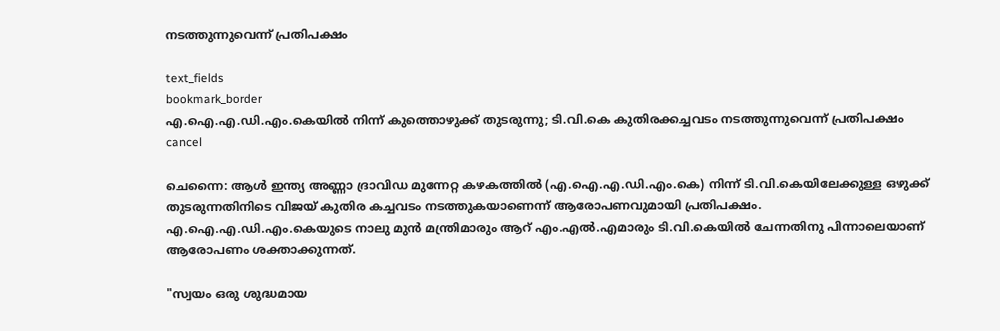നടത്തുന്നുവെന്ന് പ്രതിപക്ഷം

text_fields
bookmark_border
എ.ഐ.എ.ഡി.എം.കെയിൽ നിന്ന് കുത്തൊഴുക്ക് തുടരുന്നു; ടി.വി.കെ കുതിരക്കച്ചവടം നടത്തുന്നുവെന്ന് പ്രതിപക്ഷം
cancel

ചെന്നൈ: ആൾ ഇന്ത്യ അണ്ണാ ദ്രാവിഡ മുന്നേറ്റ കഴകത്തിൽ (എ.ഐ.എ.ഡി.എം.കെ) നിന്ന് ടി.വി.കെയിലേക്കുള്ള ഒഴുക്ക് തുടരുന്നതിനിടെ വിജയ് കുതിര കച്ചവടം നടത്തുകയാണെന്ന് ആരോപണവുമായി പ്രതിപക്ഷം. എ.ഐ.എ.ഡി.എം.കെയുടെ നാലു മുൻ മന്ത്രിമാരും ആറ് എം.എൽ.എമാരും ടി.വി.കെയിൽ ചേന്നതിനു പിന്നാലെയാണ് ആരോപണം ശക്താക്കുന്നത്.

"സ്വയം ഒരു ശുദ്ധമായ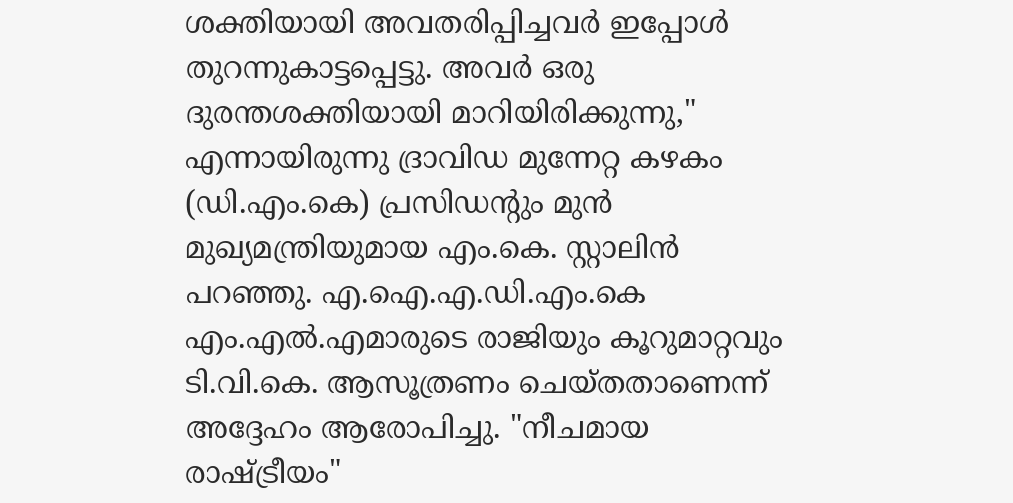ശക്തിയായി അവതരിപ്പിച്ചവർ ഇപ്പോൾ തുറന്നുകാട്ടപ്പെട്ടു. അവർ ഒരു ദുരന്തശക്തിയായി മാറിയിരിക്കുന്നു," എന്നായിരുന്നു ദ്രാവിഡ മുന്നേറ്റ കഴകം (ഡി.എം.കെ) പ്രസിഡന്റും മുൻ മുഖ്യമന്ത്രിയുമായ എം.കെ. സ്റ്റാലിൻ പറഞ്ഞു. എ.ഐ.എ.ഡി.എം.കെ എം.എൽ.എമാരുടെ രാജിയും കൂറുമാറ്റവും ടി.വി.കെ. ആസൂത്രണം ചെയ്തതാണെന്ന് അദ്ദേഹം ആരോപിച്ചു. "നീചമായ രാഷ്ട്രീയം"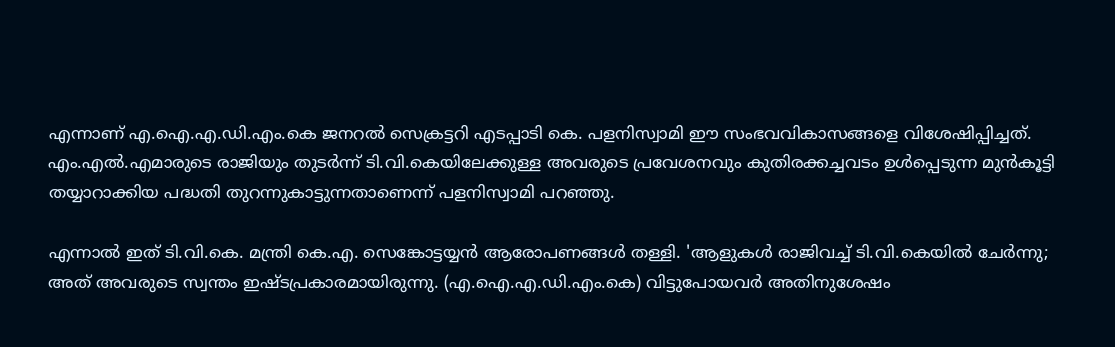എന്നാണ് എ.ഐ.എ.ഡി.എം.കെ ജനറൽ സെക്രട്ടറി എടപ്പാടി കെ. പളനിസ്വാമി ഈ സംഭവവികാസങ്ങളെ വിശേഷിപ്പിച്ചത്. എം.എൽ.എമാരുടെ രാജിയും തുടർന്ന് ടി.വി.കെയിലേക്കുള്ള അവരുടെ പ്രവേശനവും കുതിരക്കച്ചവടം ഉൾപ്പെടുന്ന മുൻകൂട്ടി തയ്യാറാക്കിയ പദ്ധതി തുറന്നുകാട്ടുന്നതാണെന്ന് പളനിസ്വാമി പറഞ്ഞു.

എന്നാൽ ഇത് ടി.വി.കെ. മന്ത്രി കെ.എ. സെങ്കോട്ടയ്യൻ ആരോപണങ്ങൾ തള്ളി. 'ആളുകൾ രാജിവച്ച് ടി.വി.കെയിൽ ചേർന്നു; അത് അവരുടെ സ്വന്തം ഇഷ്ടപ്രകാരമായിരുന്നു. (എ.ഐ.എ.ഡി.എം.കെ) വിട്ടുപോയവർ അതിനുശേഷം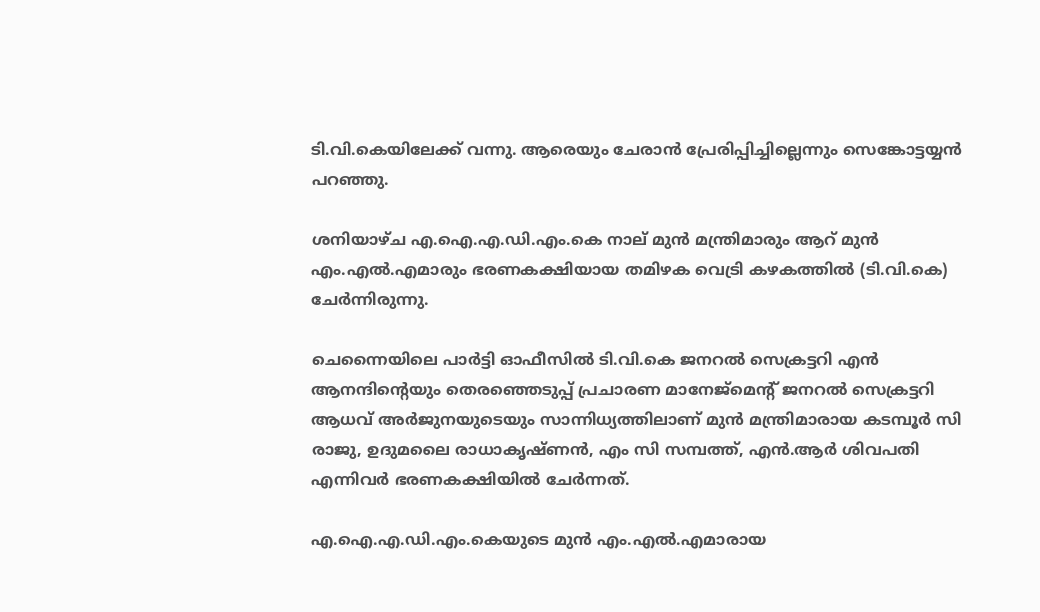ടി.വി.കെയിലേക്ക് വന്നു. ആരെയും ചേരാൻ പ്രേരിപ്പിച്ചില്ലെന്നും സെങ്കോട്ടയ്യൻ പറഞ്ഞു.

ശനിയാഴ്ച എ.ഐ.എ.ഡി.എം.കെ നാല് മുൻ മന്ത്രിമാരും ആറ് മുൻ എം.എൽ.എമാരും ഭരണകക്ഷിയായ തമിഴക വെട്രി കഴകത്തിൽ (ടി.വി.കെ) ചേർന്നിരുന്നു.

ചെന്നൈയിലെ പാർട്ടി ഓഫീസിൽ ടി.വി.കെ ജനറൽ സെക്രട്ടറി എൻ ആനന്ദിന്റെയും തെരഞ്ഞെടുപ്പ് പ്രചാരണ മാനേജ്‌മെന്റ് ജനറൽ സെക്രട്ടറി ആധവ് അർജുനയുടെയും സാന്നിധ്യത്തിലാണ് മുൻ മന്ത്രിമാരായ കടമ്പൂർ സി രാജു, ഉദുമലൈ രാധാകൃഷ്ണൻ, എം സി സമ്പത്ത്, എൻ.ആർ ശിവപതി എന്നിവർ ഭരണകക്ഷിയിൽ ചേർന്നത്.

എ.ഐ.എ.ഡി.എം.കെയുടെ മുൻ എം.എൽ.എമാരായ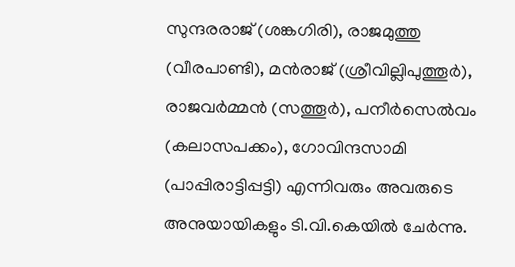സുന്ദരരാജ് (ശങ്കഗിരി), രാജമുത്തു (വീരപാണ്ടി), മൻരാജ് (ശ്രീവില്ലിപുത്തൂർ), രാജവർമ്മൻ (സത്തൂർ), പനീർസെൽവം (കലാസപക്കം), ഗോവിന്ദസാമി (പാപ്പിരാട്ടിപ്പട്ടി) എന്നിവരും അവരുടെ അനുയായികളും ടി.വി.കെയിൽ ചേർന്നു.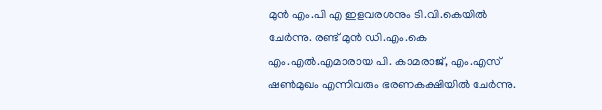മുൻ എം.പി എ ഇളവരശനും ടി.വി.കെയിൽ ചേർന്നു. രണ്ട് മുൻ ഡി.എം.കെ എം.എൽ.എമാരായ പി. കാമരാജ്, എം.എസ് ഷൺമുഖം എന്നിവരും ഭരണകക്ഷിയിൽ ചേർന്നു.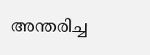അന്തരിച്ച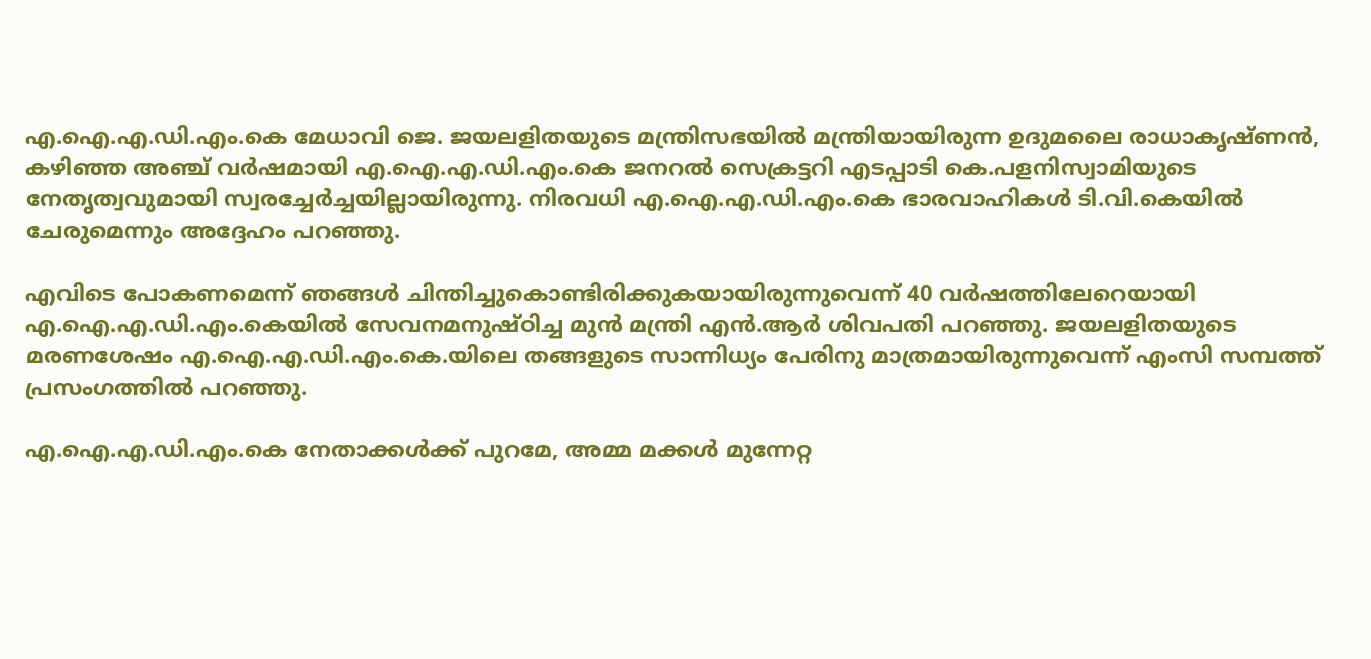എ.ഐ.എ.ഡി.എം.കെ മേധാവി ജെ. ജയലളിതയുടെ മന്ത്രിസഭയിൽ മന്ത്രിയായിരുന്ന ഉദുമലൈ രാധാകൃഷ്ണൻ, കഴിഞ്ഞ അഞ്ച് വർഷമായി എ.ഐ.എ.ഡി.എം.കെ ജനറൽ സെക്രട്ടറി എടപ്പാടി കെ.പളനിസ്വാമിയുടെ നേതൃത്വവുമായി സ്വരച്ചേർച്ചയില്ലായിരുന്നു. നിരവധി എ.ഐ.എ.ഡി.എം.കെ ഭാരവാഹികൾ ടി.വി.കെയിൽ ചേരുമെന്നും അദ്ദേഹം പറഞ്ഞു.

എവിടെ പോകണമെന്ന് ഞങ്ങൾ ചിന്തിച്ചുകൊണ്ടിരിക്കുകയായിരുന്നുവെന്ന് 40 വർഷത്തിലേറെയായി എ.ഐ.എ.ഡി.എം.കെയിൽ സേവനമനുഷ്ഠിച്ച മുൻ മന്ത്രി എൻ.ആർ ശിവപതി പറഞ്ഞു. ജയലളിതയുടെ മരണശേഷം എ.ഐ.എ.ഡി.എം.കെ.യിലെ തങ്ങളുടെ സാന്നിധ്യം പേരിനു മാത്രമായിരുന്നുവെന്ന് എംസി സമ്പത്ത് പ്രസംഗത്തിൽ പറഞ്ഞു.

എ.ഐ.എ.ഡി.എം.കെ നേതാക്കൾക്ക് പുറമേ, അമ്മ മക്കൾ മുന്നേറ്റ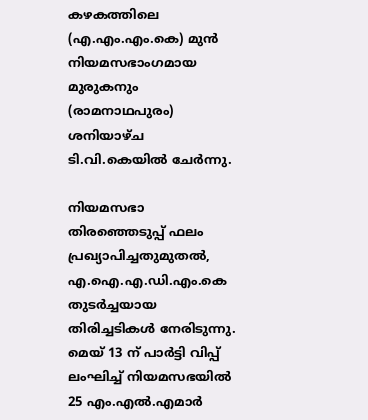കഴകത്തിലെ (എ.എം.എം.കെ) മുൻ നിയമസഭാംഗമായ മുരുകനും (രാമനാഥപുരം) ശനിയാഴ്ച ടി.വി.കെയിൽ ചേർന്നു.

നിയമസഭാ തിരഞ്ഞെടുപ്പ് ഫലം പ്രഖ്യാപിച്ചതുമുതൽ, എ.ഐ.എ.ഡി.എം.കെ തുടർച്ചയായ തിരിച്ചടികൾ നേരിടുന്നു. മെയ് 13 ന് പാർട്ടി വിപ്പ് ലംഘിച്ച് നിയമസഭയിൽ 25 എം.എൽ.എമാർ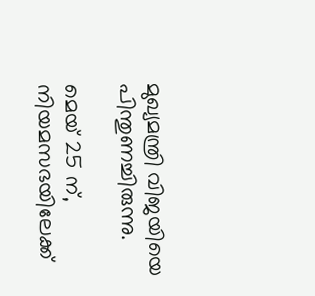മുഖ്യമന്ത്രി വിജയിയെ പിന്തുണച്ചിരുന്നു.

മെയ് 25 ന്, നിയമസഭയിലേക്ക്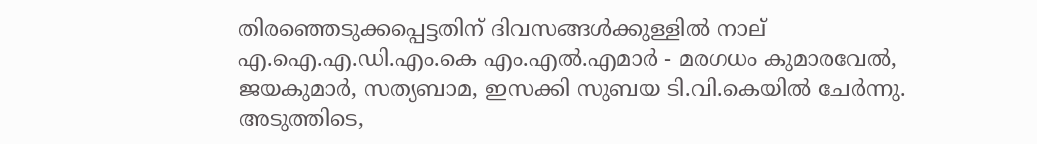തിരഞ്ഞെടുക്കപ്പെട്ടതിന് ദിവസങ്ങൾക്കുള്ളിൽ നാല് എ.ഐ.എ.ഡി.എം.കെ എം.എൽ.എമാർ - മരഗധം കുമാരവേൽ, ജയകുമാർ, സത്യബാമ, ഇസക്കി സുബയ ടി.വി.കെയിൽ ചേർന്നു. അടുത്തിടെ,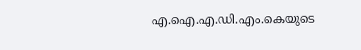എ.ഐ.എ.ഡി.എം.കെയുടെ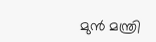മുൻ മന്ത്രി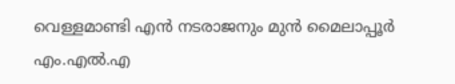വെള്ളമാണ്ടി എൻ നടരാജനും മുൻ മൈലാപ്പൂർ എം.എൽ.എ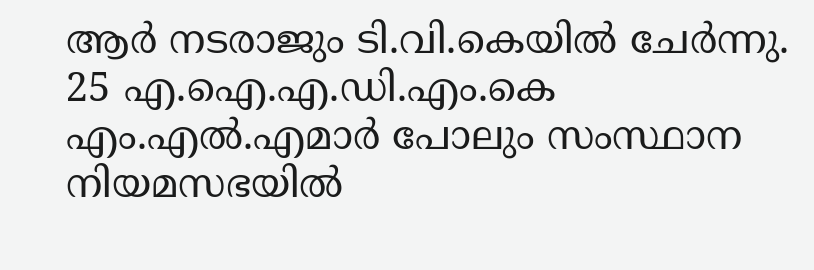ആർ നടരാജും ടി.വി.കെയിൽ ചേർന്നു. 25 എ.ഐ.എ.ഡി.എം.കെ എം.എൽ.എമാർ പോലും സംസ്ഥാന നിയമസഭയിൽ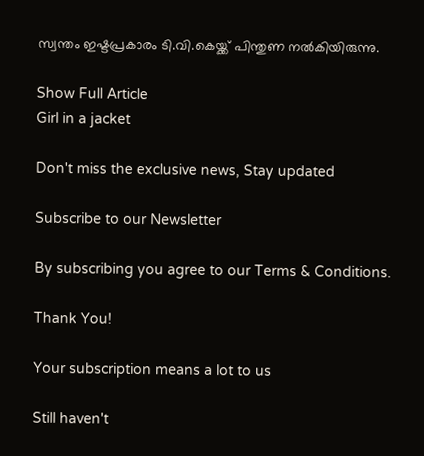സ്വന്തം ഇഷ്ടപ്രകാരം ടി.വി.കെയ്ക്ക് പിന്തുണ നൽകിയിരുന്നു.

Show Full Article
Girl in a jacket

Don't miss the exclusive news, Stay updated

Subscribe to our Newsletter

By subscribing you agree to our Terms & Conditions.

Thank You!

Your subscription means a lot to us

Still haven't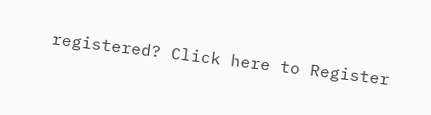registered? Click here to Register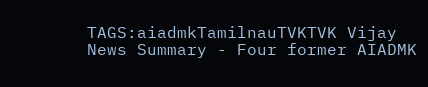TAGS:aiadmkTamilnauTVKTVK Vijay
News Summary - Four former AIADMK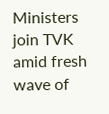Ministers join TVK amid fresh wave of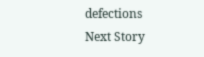defections
Next Story